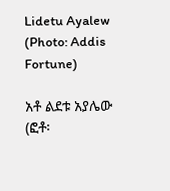Lidetu Ayalew (Photo: Addis Fortune)

አቶ ልደቱ አያሌው (ፎቶ፡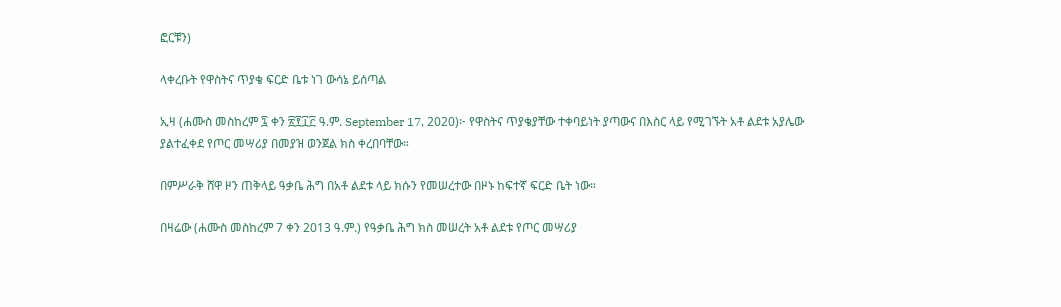ፎርቹን)

ላቀረቡት የዋስትና ጥያቄ ፍርድ ቤቱ ነገ ውሳኔ ይሰጣል

ኢዛ (ሐሙስ መስከረም ፯ ቀን ፳፻፲፫ ዓ.ም. September 17, 2020)፦ የዋስትና ጥያቄያቸው ተቀባይነት ያጣውና በእስር ላይ የሚገኙት አቶ ልደቱ አያሌው ያልተፈቀደ የጦር መሣሪያ በመያዝ ወንጀል ክስ ቀረበባቸው።

በምሥራቅ ሸዋ ዞን ጠቅላይ ዓቃቤ ሕግ በአቶ ልደቱ ላይ ክሱን የመሠረተው በዞኑ ከፍተኛ ፍርድ ቤት ነው።

በዛሬው (ሐሙስ መስከረም 7 ቀን 2013 ዓ.ም.) የዓቃቤ ሕግ ክስ መሠረት አቶ ልደቱ የጦር መሣሪያ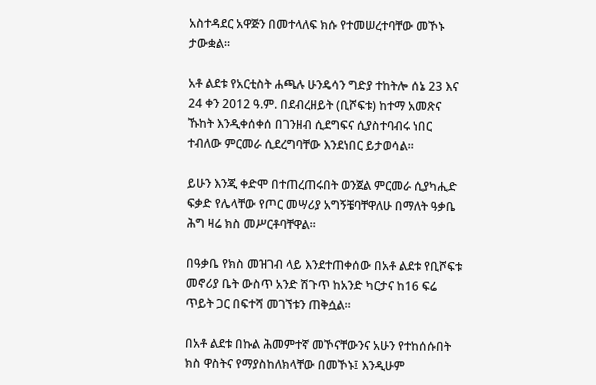አስተዳደር አዋጅን በመተላለፍ ክሱ የተመሠረተባቸው መኾኑ ታውቋል።

አቶ ልደቱ የአርቲስት ሐጫሉ ሁንዴሳን ግድያ ተከትሎ ሰኔ 23 እና 24 ቀን 2012 ዓ.ም. በደብረዘይት (ቢሾፍቱ) ከተማ አመጽና ኹከት እንዲቀሰቀሰ በገንዘብ ሲደግፍና ሲያስተባብሩ ነበር ተብለው ምርመራ ሲደረግባቸው እንደነበር ይታወሳል።

ይሁን እንጂ ቀድሞ በተጠረጠሩበት ወንጀል ምርመራ ሲያካሒድ ፍቃድ የሌላቸው የጦር መሣሪያ አግኝቼባቸዋለሁ በማለት ዓቃቤ ሕግ ዛሬ ክስ መሥርቶባቸዋል።

በዓቃቤ የክስ መዝገብ ላይ እንደተጠቀሰው በአቶ ልደቱ የቢሾፍቱ መኖሪያ ቤት ውስጥ አንድ ሽጉጥ ከአንድ ካርታና ከ16 ፍሬ ጥይት ጋር በፍተሻ መገኘቱን ጠቅሷል።

በአቶ ልደቱ በኩል ሕመምተኛ መኾናቸውንና አሁን የተከሰሱበት ክስ ዋስትና የማያስከለክላቸው በመኾኑ፤ እንዲሁም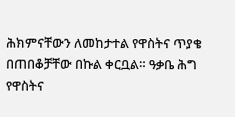ሕክምናቸውን ለመከታተል የዋስትና ጥያቄ በጠበቆቻቸው በኩል ቀርቧል። ዓቃቤ ሕግ የዋስትና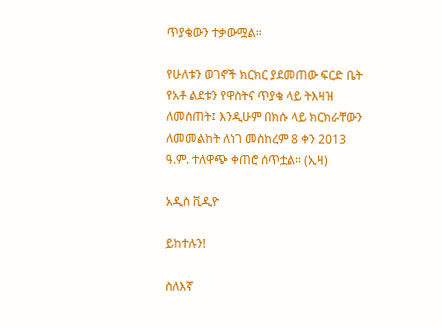ጥያቄውን ተቃውሟል።

የሁለቱን ወገኖች ክርክር ያደመጠው ፍርድ ቤት የአቶ ልደቱን የዋስትና ጥያቄ ላይ ትእዛዝ ለመስጠት፤ እንዲሁም በክሱ ላይ ክርክራቸውን ለመመልከት ለነገ መስከረም 8 ቀን 2013 ዓ.ም. ተለዋጭ ቀጠሮ ሰጥቷል። (ኢዛ)

አዲስ ቪዲዮ

ይከተሉን!

ስለእኛ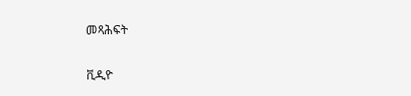መጻሕፍት

ቪዲዮ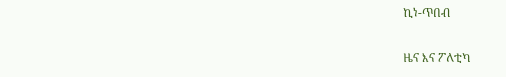ኪነ-ጥበብ

ዜና እና ፖለቲካ